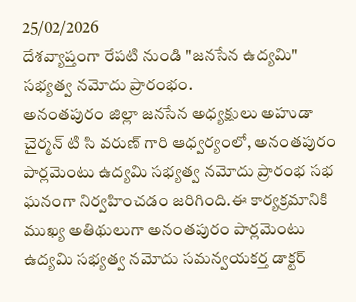25/02/2026
దేశవ్యాప్తంగా రేపటి నుండి "జనసేన ఉద్యమి" సభ్యత్వ నమోదు ప్రారంభం.
అనంతపురం జిల్లా జనసేన అధ్యక్షులు అహుడా చైర్మన్ టి సి వరుణ్ గారి ఆధ్వర్యంలో, అనంతపురం పార్లమెంటు ఉద్యమి సభ్యత్వ నమోదు ప్రారంభ సభ ఘనంగా నిర్వహించడం జరిగింది.ఈ కార్యక్రమానికి ముఖ్య అతిథులుగా అనంతపురం పార్లమెంటు ఉద్యమి సభ్యత్వ నమోదు సమన్వయకర్త డాక్టర్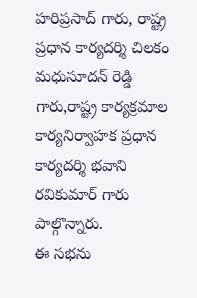హరిప్రసాద్ గారు, రాష్ట్ర ప్రధాన కార్యదర్శి చిలకం మధుసూదన్ రెడ్డి గారు,రాష్ట్ర కార్యక్రమాల కార్యనిర్వాహక ప్రధాన కార్యదర్శి భవాని రవికుమార్ గారు పాల్గొన్నారు.
ఈ సభను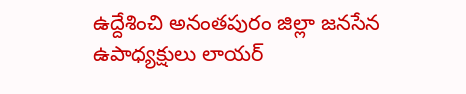ఉద్దేశించి అనంతపురం జిల్లా జనసేన ఉపాధ్యక్షులు లాయర్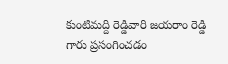కుంటిమద్ది రెడ్డివారి జయరాం రెడ్డి గారు ప్రసంగించడం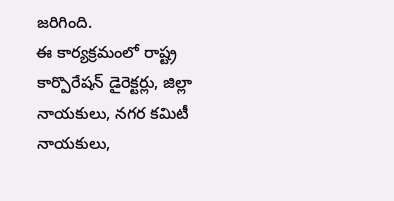జరిగింది.
ఈ కార్యక్రమంలో రాష్ట్ర కార్పొరేషన్ డైరెక్టర్లు, జిల్లా నాయకులు, నగర కమిటీ నాయకులు,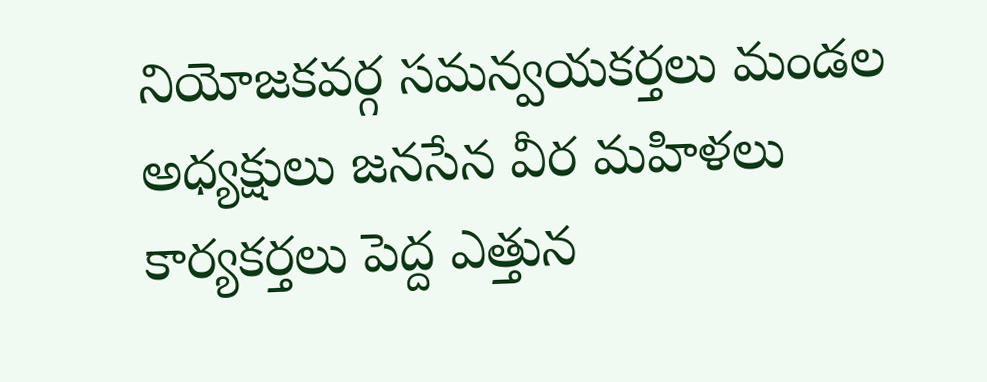నియోజకవర్గ సమన్వయకర్తలు మండల అధ్యక్షులు జనసేన వీర మహిళలు కార్యకర్తలు పెద్ద ఎత్తున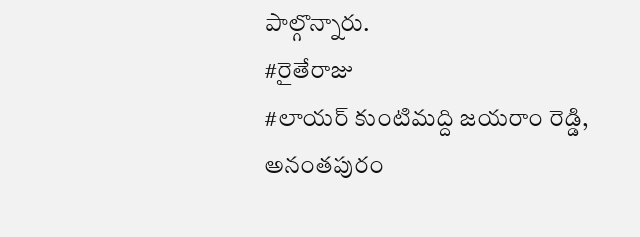పాల్గొన్నారు.
#రైతేరాజు
#లాయర్ కుంటిమద్ది జయరాం రెడ్డి, అనంతపురం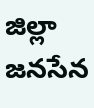జిల్లా జనసేన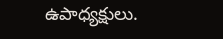ఉపాధ్యక్షులు.